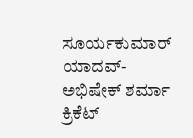ಸೂರ್ಯಕುಮಾರ್ ಯಾದವ್-ಅಭಿಷೇಕ್ ಶರ್ಮಾ
ಕ್ರಿಕೆಟ್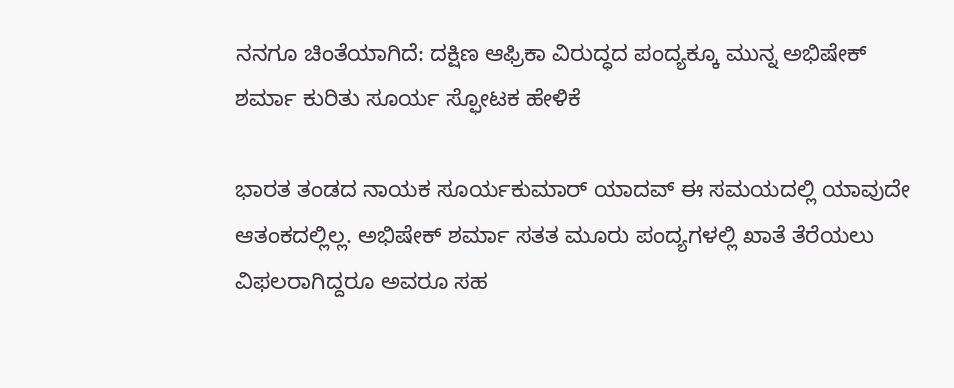ನನಗೂ ಚಿಂತೆಯಾಗಿದೆ: ದಕ್ಷಿಣ ಆಫ್ರಿಕಾ ವಿರುದ್ಧದ ಪಂದ್ಯಕ್ಕೂ ಮುನ್ನ ಅಭಿಷೇಕ್ ಶರ್ಮಾ ಕುರಿತು ಸೂರ್ಯ ಸ್ಫೋಟಕ ಹೇಳಿಕೆ

ಭಾರತ ತಂಡದ ನಾಯಕ ಸೂರ್ಯಕುಮಾರ್ ಯಾದವ್ ಈ ಸಮಯದಲ್ಲಿ ಯಾವುದೇ ಆತಂಕದಲ್ಲಿಲ್ಲ. ಅಭಿಷೇಕ್ ಶರ್ಮಾ ಸತತ ಮೂರು ಪಂದ್ಯಗಳಲ್ಲಿ ಖಾತೆ ತೆರೆಯಲು ವಿಫಲರಾಗಿದ್ದರೂ ಅವರೂ ಸಹ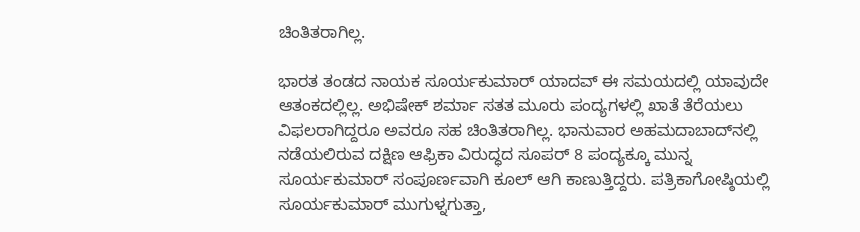ಚಿಂತಿತರಾಗಿಲ್ಲ.

ಭಾರತ ತಂಡದ ನಾಯಕ ಸೂರ್ಯಕುಮಾರ್ ಯಾದವ್ ಈ ಸಮಯದಲ್ಲಿ ಯಾವುದೇ ಆತಂಕದಲ್ಲಿಲ್ಲ. ಅಭಿಷೇಕ್ ಶರ್ಮಾ ಸತತ ಮೂರು ಪಂದ್ಯಗಳಲ್ಲಿ ಖಾತೆ ತೆರೆಯಲು ವಿಫಲರಾಗಿದ್ದರೂ ಅವರೂ ಸಹ ಚಿಂತಿತರಾಗಿಲ್ಲ. ಭಾನುವಾರ ಅಹಮದಾಬಾದ್‌ನಲ್ಲಿ ನಡೆಯಲಿರುವ ದಕ್ಷಿಣ ಆಫ್ರಿಕಾ ವಿರುದ್ಧದ ಸೂಪರ್ 8 ಪಂದ್ಯಕ್ಕೂ ಮುನ್ನ ಸೂರ್ಯಕುಮಾರ್ ಸಂಪೂರ್ಣವಾಗಿ ಕೂಲ್ ಆಗಿ ಕಾಣುತ್ತಿದ್ದರು. ಪತ್ರಿಕಾಗೋಷ್ಠಿಯಲ್ಲಿ ಸೂರ್ಯಕುಮಾರ್ ಮುಗುಳ್ನಗುತ್ತಾ,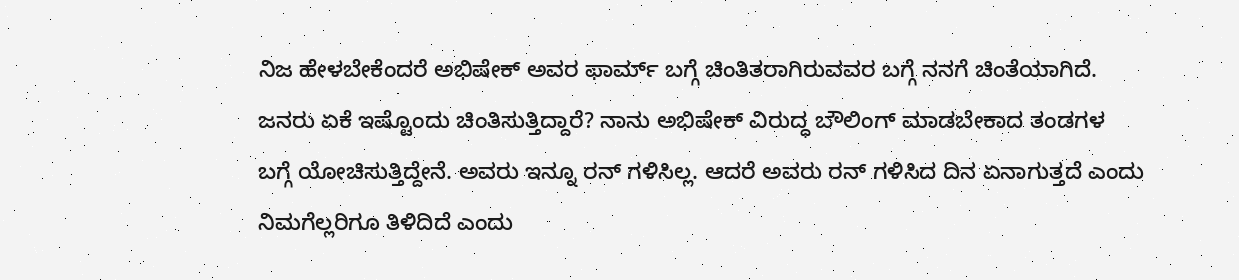ನಿಜ ಹೇಳಬೇಕೆಂದರೆ ಅಭಿಷೇಕ್ ಅವರ ಫಾರ್ಮ್ ಬಗ್ಗೆ ಚಿಂತಿತರಾಗಿರುವವರ ಬಗ್ಗೆ ನನಗೆ ಚಿಂತೆಯಾಗಿದೆ. ಜನರು ಏಕೆ ಇಷ್ಟೊಂದು ಚಿಂತಿಸುತ್ತಿದ್ದಾರೆ? ನಾನು ಅಭಿಷೇಕ್ ವಿರುದ್ಧ ಬೌಲಿಂಗ್ ಮಾಡಬೇಕಾದ ತಂಡಗಳ ಬಗ್ಗೆ ಯೋಚಿಸುತ್ತಿದ್ದೇನೆ. ಅವರು ಇನ್ನೂ ರನ್ ಗಳಿಸಿಲ್ಲ. ಆದರೆ ಅವರು ರನ್ ಗಳಿಸಿದ ದಿನ ಏನಾಗುತ್ತದೆ ಎಂದು ನಿಮಗೆಲ್ಲರಿಗೂ ತಿಳಿದಿದೆ ಎಂದು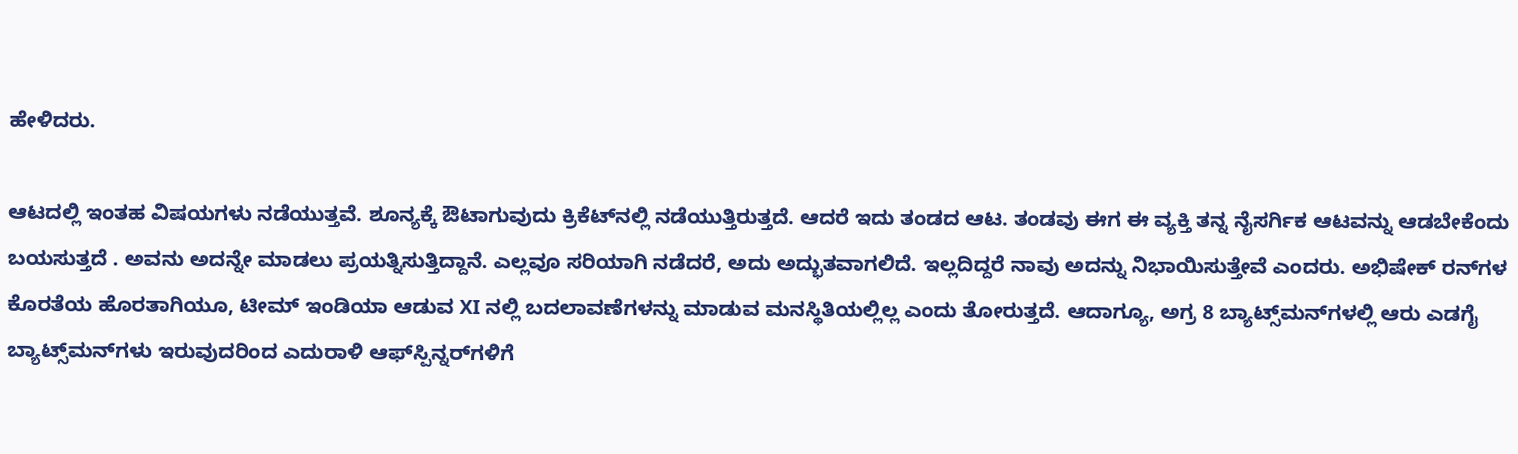ಹೇಳಿದರು.

ಆಟದಲ್ಲಿ ಇಂತಹ ವಿಷಯಗಳು ನಡೆಯುತ್ತವೆ. ಶೂನ್ಯಕ್ಕೆ ಔಟಾಗುವುದು ಕ್ರಿಕೆಟ್‌ನಲ್ಲಿ ನಡೆಯುತ್ತಿರುತ್ತದೆ. ಆದರೆ ಇದು ತಂಡದ ಆಟ. ತಂಡವು ಈಗ ಈ ವ್ಯಕ್ತಿ ತನ್ನ ನೈಸರ್ಗಿಕ ಆಟವನ್ನು ಆಡಬೇಕೆಂದು ಬಯಸುತ್ತದೆ . ಅವನು ಅದನ್ನೇ ಮಾಡಲು ಪ್ರಯತ್ನಿಸುತ್ತಿದ್ದಾನೆ. ಎಲ್ಲವೂ ಸರಿಯಾಗಿ ನಡೆದರೆ, ಅದು ಅದ್ಭುತವಾಗಲಿದೆ. ಇಲ್ಲದಿದ್ದರೆ ನಾವು ಅದನ್ನು ನಿಭಾಯಿಸುತ್ತೇವೆ ಎಂದರು. ಅಭಿಷೇಕ್ ರನ್‌ಗಳ ಕೊರತೆಯ ಹೊರತಾಗಿಯೂ, ಟೀಮ್ ಇಂಡಿಯಾ ಆಡುವ XI ನಲ್ಲಿ ಬದಲಾವಣೆಗಳನ್ನು ಮಾಡುವ ಮನಸ್ಥಿತಿಯಲ್ಲಿಲ್ಲ ಎಂದು ತೋರುತ್ತದೆ. ಆದಾಗ್ಯೂ, ಅಗ್ರ 8 ಬ್ಯಾಟ್ಸ್‌ಮನ್‌ಗಳಲ್ಲಿ ಆರು ಎಡಗೈ ಬ್ಯಾಟ್ಸ್‌ಮನ್‌ಗಳು ಇರುವುದರಿಂದ ಎದುರಾಳಿ ಆಫ್‌ಸ್ಪಿನ್ನರ್‌ಗಳಿಗೆ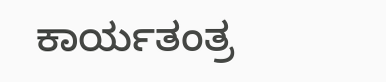ಕಾರ್ಯತಂತ್ರ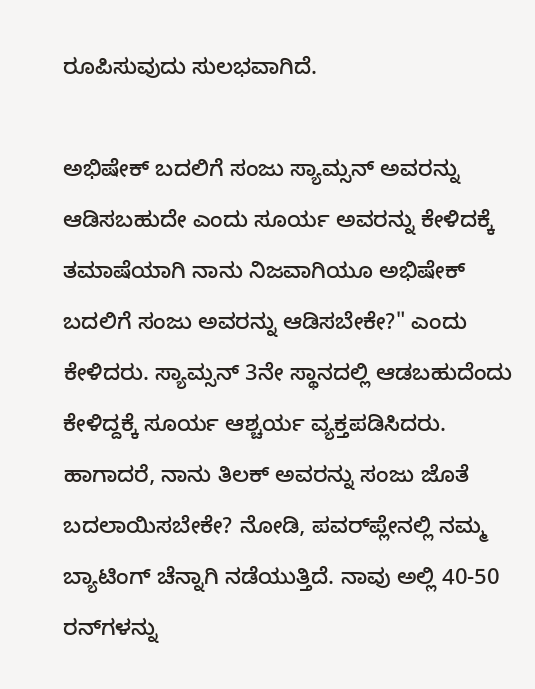ರೂಪಿಸುವುದು ಸುಲಭವಾಗಿದೆ.

ಅಭಿಷೇಕ್ ಬದಲಿಗೆ ಸಂಜು ಸ್ಯಾಮ್ಸನ್ ಅವರನ್ನು ಆಡಿಸಬಹುದೇ ಎಂದು ಸೂರ್ಯ ಅವರನ್ನು ಕೇಳಿದಕ್ಕೆ ತಮಾಷೆಯಾಗಿ ನಾನು ನಿಜವಾಗಿಯೂ ಅಭಿಷೇಕ್ ಬದಲಿಗೆ ಸಂಜು ಅವರನ್ನು ಆಡಿಸಬೇಕೇ?" ಎಂದು ಕೇಳಿದರು. ಸ್ಯಾಮ್ಸನ್ 3ನೇ ಸ್ಥಾನದಲ್ಲಿ ಆಡಬಹುದೆಂದು ಕೇಳಿದ್ದಕ್ಕೆ ಸೂರ್ಯ ಆಶ್ಚರ್ಯ ವ್ಯಕ್ತಪಡಿಸಿದರು. ಹಾಗಾದರೆ, ನಾನು ತಿಲಕ್ ಅವರನ್ನು ಸಂಜು ಜೊತೆ ಬದಲಾಯಿಸಬೇಕೇ? ನೋಡಿ, ಪವರ್‌ಪ್ಲೇನಲ್ಲಿ ನಮ್ಮ ಬ್ಯಾಟಿಂಗ್ ಚೆನ್ನಾಗಿ ನಡೆಯುತ್ತಿದೆ. ನಾವು ಅಲ್ಲಿ 40-50 ರನ್‌ಗಳನ್ನು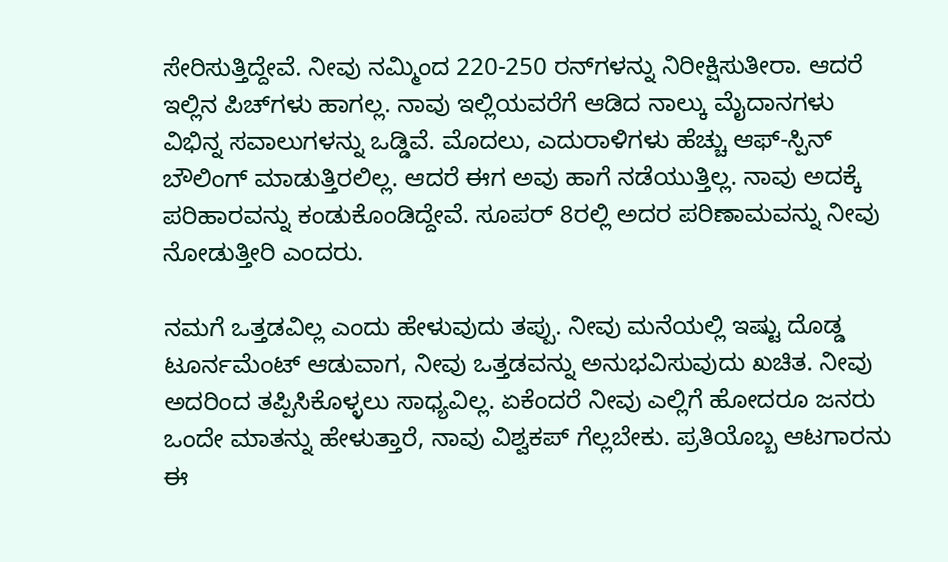ಸೇರಿಸುತ್ತಿದ್ದೇವೆ. ನೀವು ನಮ್ಮಿಂದ 220-250 ರನ್‌ಗಳನ್ನು ನಿರೀಕ್ಷಿಸುತೀರಾ. ಆದರೆ ಇಲ್ಲಿನ ಪಿಚ್‌ಗಳು ಹಾಗಲ್ಲ. ನಾವು ಇಲ್ಲಿಯವರೆಗೆ ಆಡಿದ ನಾಲ್ಕು ಮೈದಾನಗಳು ವಿಭಿನ್ನ ಸವಾಲುಗಳನ್ನು ಒಡ್ಡಿವೆ. ಮೊದಲು, ಎದುರಾಳಿಗಳು ಹೆಚ್ಚು ಆಫ್-ಸ್ಪಿನ್ ಬೌಲಿಂಗ್ ಮಾಡುತ್ತಿರಲಿಲ್ಲ. ಆದರೆ ಈಗ ಅವು ಹಾಗೆ ನಡೆಯುತ್ತಿಲ್ಲ. ನಾವು ಅದಕ್ಕೆ ಪರಿಹಾರವನ್ನು ಕಂಡುಕೊಂಡಿದ್ದೇವೆ. ಸೂಪರ್ 8ರಲ್ಲಿ ಅದರ ಪರಿಣಾಮವನ್ನು ನೀವು ನೋಡುತ್ತೀರಿ ಎಂದರು.

ನಮಗೆ ಒತ್ತಡವಿಲ್ಲ ಎಂದು ಹೇಳುವುದು ತಪ್ಪು. ನೀವು ಮನೆಯಲ್ಲಿ ಇಷ್ಟು ದೊಡ್ಡ ಟೂರ್ನಮೆಂಟ್ ಆಡುವಾಗ, ನೀವು ಒತ್ತಡವನ್ನು ಅನುಭವಿಸುವುದು ಖಚಿತ. ನೀವು ಅದರಿಂದ ತಪ್ಪಿಸಿಕೊಳ್ಳಲು ಸಾಧ್ಯವಿಲ್ಲ. ಏಕೆಂದರೆ ನೀವು ಎಲ್ಲಿಗೆ ಹೋದರೂ ಜನರು ಒಂದೇ ಮಾತನ್ನು ಹೇಳುತ್ತಾರೆ, ನಾವು ವಿಶ್ವಕಪ್ ಗೆಲ್ಲಬೇಕು. ಪ್ರತಿಯೊಬ್ಬ ಆಟಗಾರನು ಈ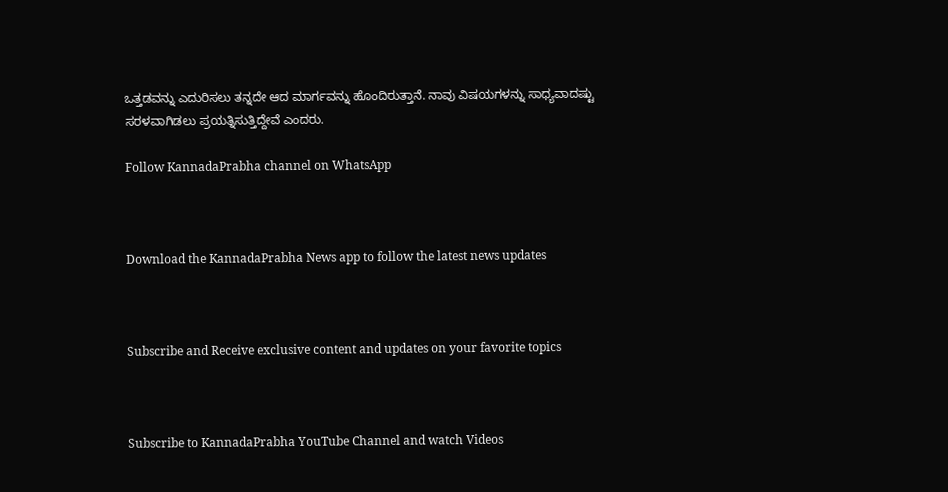ಒತ್ತಡವನ್ನು ಎದುರಿಸಲು ತನ್ನದೇ ಆದ ಮಾರ್ಗವನ್ನು ಹೊಂದಿರುತ್ತಾನೆ. ನಾವು ವಿಷಯಗಳನ್ನು ಸಾಧ್ಯವಾದಷ್ಟು ಸರಳವಾಗಿಡಲು ಪ್ರಯತ್ನಿಸುತ್ತಿದ್ದೇವೆ ಎಂದರು.

Follow KannadaPrabha channel on WhatsApp



Download the KannadaPrabha News app to follow the latest news updates



Subscribe and Receive exclusive content and updates on your favorite topics



Subscribe to KannadaPrabha YouTube Channel and watch Videos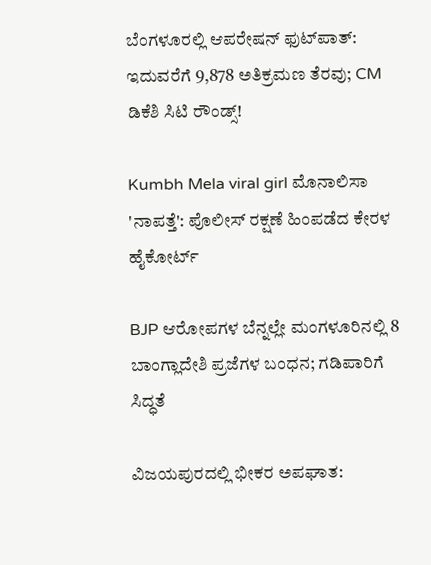ಬೆಂಗಳೂರಲ್ಲಿ ಆಪರೇಷನ್‌ ಫುಟ್‌ಪಾತ್‌: ಇದುವರೆಗೆ 9,878 ಅತಿಕ್ರಮಣ ತೆರವು; CM ಡಿಕೆಶಿ ಸಿಟಿ ರೌಂಡ್ಸ್!

Kumbh Mela viral girl ಮೊನಾಲಿಸಾ 'ನಾಪತ್ತೆ': ಪೊಲೀಸ್ ರಕ್ಷಣೆ ಹಿಂಪಡೆದ ಕೇರಳ ಹೈಕೋರ್ಟ್

BJP ಆರೋಪಗಳ ಬೆನ್ನಲ್ಲೇ ಮಂಗಳೂರಿನಲ್ಲಿ 8 ಬಾಂಗ್ಲಾದೇಶಿ ಪ್ರಜೆಗಳ ಬಂಧನ; ಗಡಿಪಾರಿಗೆ ಸಿದ್ಧತೆ

ವಿಜಯಪುರದಲ್ಲಿ ಭೀಕರ ಅಪಘಾತ: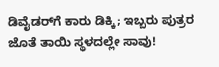ಡಿವೈಡರ್‌ಗೆ ಕಾರು ಡಿಕ್ಕಿ; ಇಬ್ಬರು ಪುತ್ರರ ಜೊತೆ ತಾಯಿ ಸ್ಥಳದಲ್ಲೇ ಸಾವು!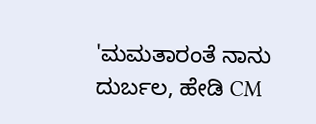'ಮಮತಾರಂತೆ ನಾನು ದುರ್ಬಲ, ಹೇಡಿ CM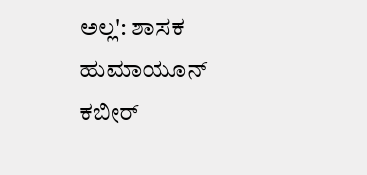ಅಲ್ಲ': ಶಾಸಕ ಹುಮಾಯೂನ್ ಕಬೀರ್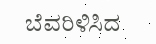ಬೆವರಿಳಿಸಿದ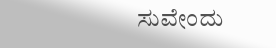ಸುವೇಂದು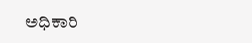ಅಧಿಕಾರಿ